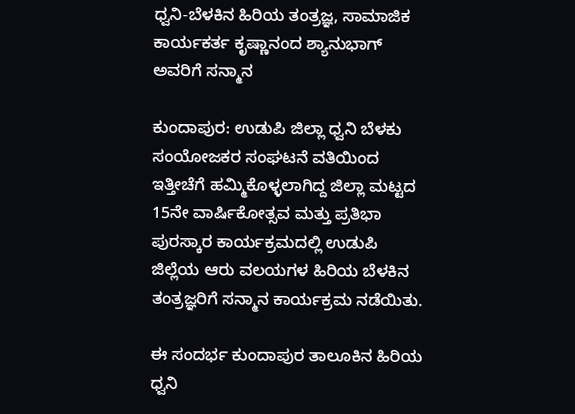ಧ್ವನಿ-ಬೆಳಕಿನ ಹಿರಿಯ ತಂತ್ರಜ್ಞ, ಸಾಮಾಜಿಕ ಕಾರ್ಯಕರ್ತ ಕೃಷ್ಣಾನಂದ ಶ್ಯಾನುಭಾಗ್ ಅವರಿಗೆ ಸನ್ಮಾನ

ಕುಂದಾಪುರ: ಉಡುಪಿ ಜಿಲ್ಲಾ ಧ್ವನಿ ಬೆಳಕು ಸಂಯೋಜಕರ ಸಂಘಟನೆ ವತಿಯಿಂದ ಇತ್ತೀಚೆಗೆ ಹಮ್ಮಿಕೊಳ್ಳಲಾಗಿದ್ದ ಜಿಲ್ಲಾ ಮಟ್ಟದ 15ನೇ ವಾರ್ಷಿಕೋತ್ಸವ ಮತ್ತು ಪ್ರತಿಭಾ ಪುರಸ್ಕಾರ ಕಾರ್ಯಕ್ರಮದಲ್ಲಿ ಉಡುಪಿ ಜಿಲ್ಲೆಯ ಆರು ವಲಯಗಳ ಹಿರಿಯ ಬೆಳಕಿನ ತಂತ್ರಜ್ಞರಿಗೆ ಸನ್ಮಾನ ಕಾರ್ಯಕ್ರಮ ನಡೆಯಿತು.

ಈ ಸಂದರ್ಭ ಕುಂದಾಪುರ ತಾಲೂಕಿನ ಹಿರಿಯ ಧ್ವನಿ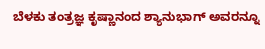ಬೆಳಕು ತಂತ್ರಜ್ಞ ಕೃಷ್ಣಾನಂದ ಶ್ಯಾನುಭಾಗ್ ಅವರನ್ನೂ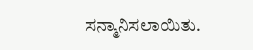ಸನ್ಮಾನಿಸಲಾಯಿತು.